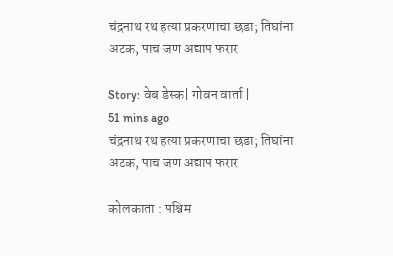चंद्रनाथ रथ हत्या प्रकरणाचा छडा; तिघांना अटक, पाच जण अद्याप फरार

Story: वेब डेस्क| गोवन वार्ता |
51 mins ago
चंद्रनाथ रथ हत्या प्रकरणाचा छडा; तिघांना अटक, पाच जण अद्याप फरार

कोलकाता : पश्चिम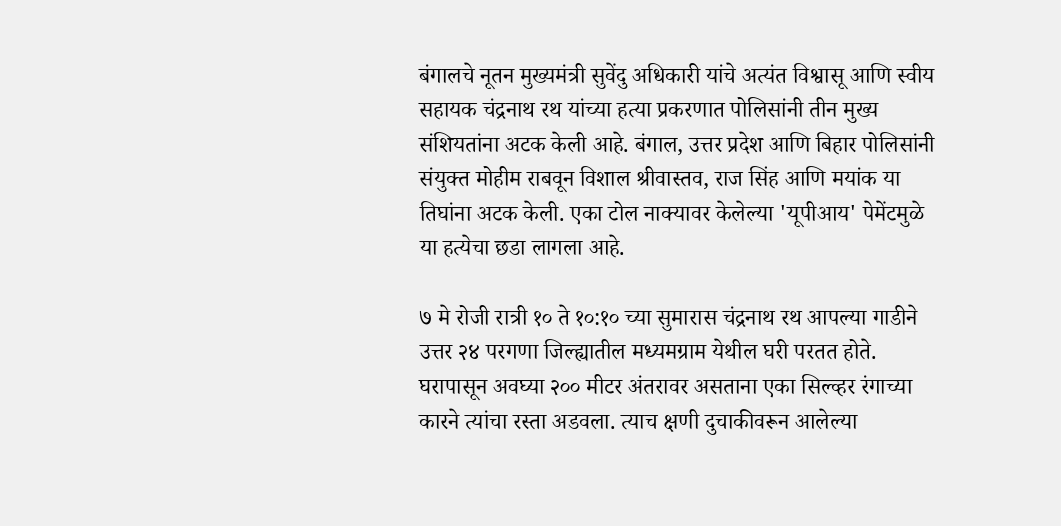बंगालचे नूतन मुख्यमंत्री सुवेंदु अधिकारी यांचे अत्यंत विश्वासू आणि स्वीय सहायक चंद्रनाथ रथ यांच्या हत्या प्रकरणात पोलिसांनी तीन मुख्य संशियतांना अटक केली आहे. बंगाल, उत्तर प्रदेश आणि बिहार पोलिसांनी संयुक्त मोहीम राबवून विशाल श्रीवास्तव, राज सिंह आणि मयांक या तिघांना अटक केली. एका टोल नाक्यावर केलेल्या 'यूपीआय' पेमेंटमुळे या हत्येचा छडा लागला आहे.

७ मे रोजी रात्री १० ते १०:१० च्या सुमारास चंद्रनाथ रथ आपल्या गाडीने उत्तर २४ परगणा जिल्ह्यातील मध्यमग्राम येथील घरी परतत होते. घरापासून अवघ्या २०० मीटर अंतरावर असताना एका सिल्व्हर रंगाच्या कारने त्यांचा रस्ता अडवला. त्याच क्षणी दुचाकीवरून आलेल्या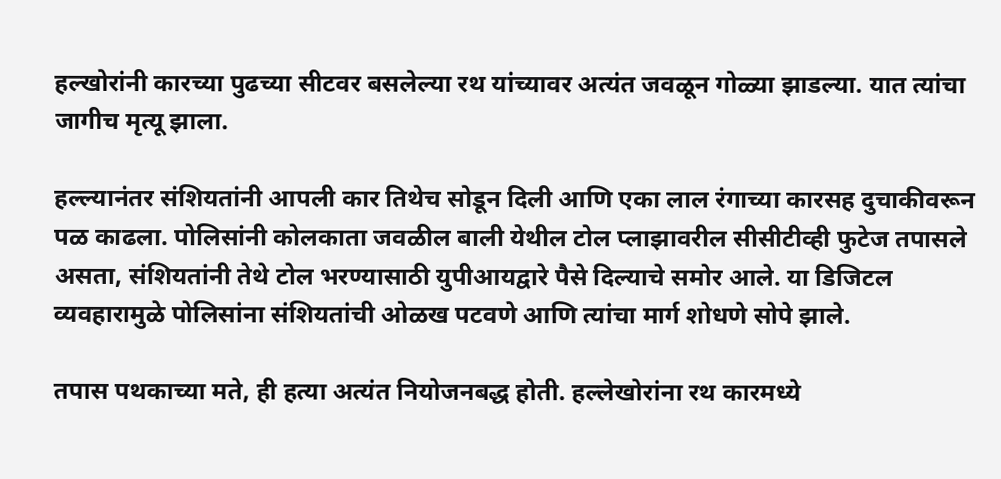हल्खोरांनी कारच्या पुढच्या सीटवर बसलेल्या रथ यांच्यावर अत्यंत जवळून गोळ्या झाडल्या. यात त्यांचा जागीच मृत्यू झाला.

हल्ल्यानंतर संशियतांनी आपली कार तिथेच सोडून दिली आणि एका लाल रंगाच्या कारसह दुचाकीवरून पळ काढला. पोलिसांनी कोलकाता जवळील बाली येथील टोल प्लाझावरील सीसीटीव्ही फुटेज तपासले असता, संशियतांनी तेथे टोल भरण्यासाठी युपीआयद्वारे पैसे दिल्याचे समोर आले. या डिजिटल व्यवहारामुळे पोलिसांना संशियतांची ओळख पटवणे आणि त्यांचा मार्ग शोधणे सोपे झाले.

तपास पथकाच्या मते, ही हत्या अत्यंत नियोजनबद्ध होती. हल्लेखोरांना रथ कारमध्ये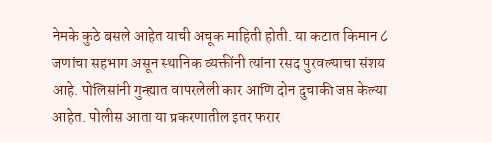नेमके कुठे बसले आहेत याची अचूक माहिती होती. या कटात किमान ८ जणांचा सहभाग असून स्थानिक व्यक्तींनी त्यांना रसद पुरवल्याचा संशय आहे. पोलिसांनी गुन्ह्यात वापरलेली कार आणि दोन दुचाकी जप्त केल्या आहेत. पोलीस आता या प्रकरणातील इतर फरार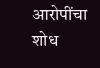आरोपींचा शोध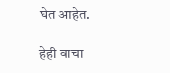घेत आहेत.

हेही वाचा